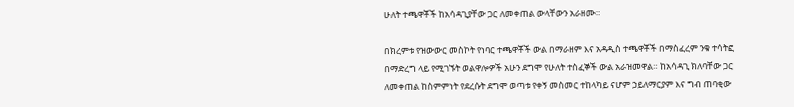ሁለት ተጫዋቾች ከአሳዳጊያቸው ጋር ለመቀጠል ውላቸውን አራዘሙ።

በክረምቱ የዝውውር መስኮት የነባር ተጫዋቾች ውል በማራዘም እና አዳዲስ ተጫዋቾች በማስፈረም ንቁ ተሳትፎ በማድረግ ላይ የሚገኙት ወልዋሎዎች አሁን ደግሞ የሁለት ተስፈኞች ውል አራዝመዋል። ከአሳዳጊ ክለባቸው ጋር ለመቀጠል ከስምምነት የደረሱት ደግሞ ወጣቱ የቀኝ መስመር ተከላካይ ናሆም ኃይለማርያም እና ግብ ጠባቂው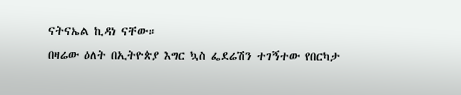ናትናኤል ኪዳነ ናቸው።
በዛሬው ዕለት በኢትዮጵያ እግር ኳስ ፌደሬሽን ተገኝተው የበርካታ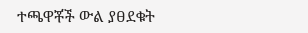ተጫዋቾች ውል ያፀደቁት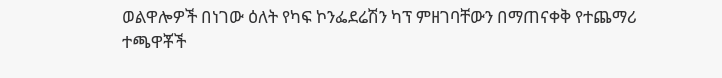ወልዋሎዎች በነገው ዕለት የካፍ ኮንፌደሬሽን ካፕ ምዘገባቸውን በማጠናቀቅ የተጨማሪ ተጫዋቾች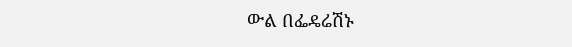ውል በፌዴሬሽኑ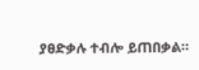ያፀድቃሉ ተብሎ ይጠበቃል።